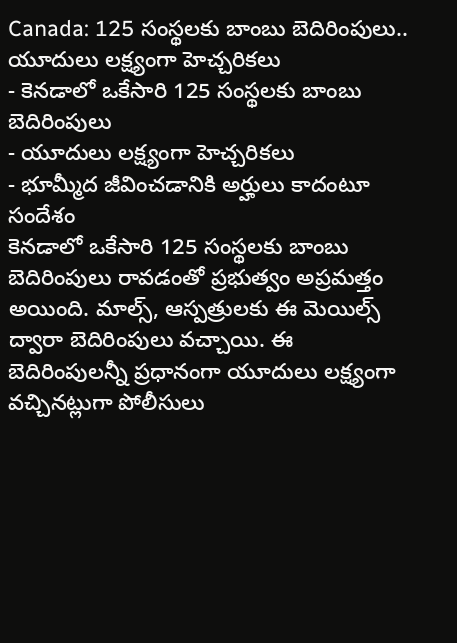Canada: 125 సంస్థలకు బాంబు బెదిరింపులు.. యూదులు లక్ష్యంగా హెచ్చరికలు
- కెనడాలో ఒకేసారి 125 సంస్థలకు బాంబు బెదిరింపులు
- యూదులు లక్ష్యంగా హెచ్చరికలు
- భూమ్మీద జీవించడానికి అర్హులు కాదంటూ సందేశం
కెనడాలో ఒకేసారి 125 సంస్థలకు బాంబు బెదిరింపులు రావడంతో ప్రభుత్వం అప్రమత్తం అయింది. మాల్స్, ఆస్పత్రులకు ఈ మెయిల్స్ ద్వారా బెదిరింపులు వచ్చాయి. ఈ బెదిరింపులన్నీ ప్రధానంగా యూదులు లక్ష్యంగా వచ్చినట్లుగా పోలీసులు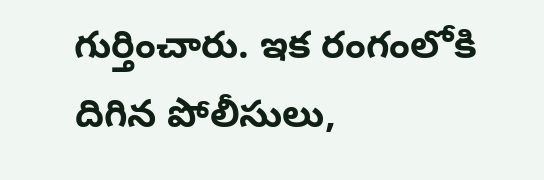గుర్తించారు. ఇక రంగంలోకి దిగిన పోలీసులు,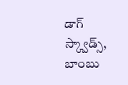డాగ్ స్క్వాడ్స్, బాంబు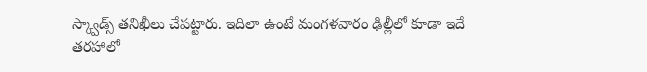స్క్వాడ్స్ తనిఖీలు చేపట్టారు. ఇదిలా ఉంటే మంగళవారం ఢిల్లీలో కూడా ఇదే తరహాలో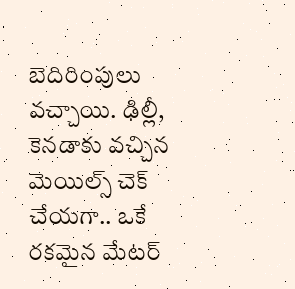బెదిరింపులు వచ్చాయి. ఢిల్లీ, కెనడాకు వచ్చిన మెయిల్స్ చెక్ చేయగా.. ఒకే రకమైన మేటర్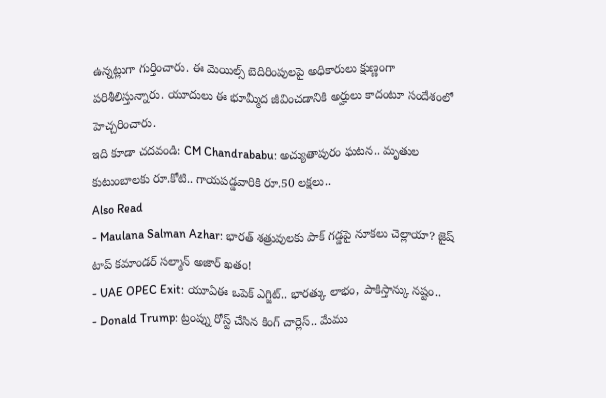ఉన్నట్లుగా గుర్తించారు. ఈ మెయిల్స్ బెదిరింపులపై అధికారులు క్షుణ్ణంగా పరిశీలిస్తున్నారు. యూదులు ఈ భూమ్మీద జీవించడానికి అర్హులు కాదంటూ సందేశంలో హెచ్చరించారు.
ఇది కూడా చదవండి: CM Chandrababu: అచ్యుతాపురం ఘటన.. మృతుల కుటుంబాలకు రూ.కోటి.. గాయపడ్డవారికి రూ.50 లక్షలు..
Also Read
- Maulana Salman Azhar: భారత్ శత్రువులకు పాక్ గడ్డపై నూకలు చెల్లాయా? జైష్ టాప్ కమాండర్ సల్మాన్ అజార్ ఖతం!
- UAE OPEC Exit: యూఏఈ ఒపెక్ ఎగ్జిట్.. భారత్కు లాభం, పాకిస్తాన్కు నష్టం..
- Donald Trump: ట్రంప్ను రోస్ట్ చేసిన కింగ్ చార్లెస్.. మేము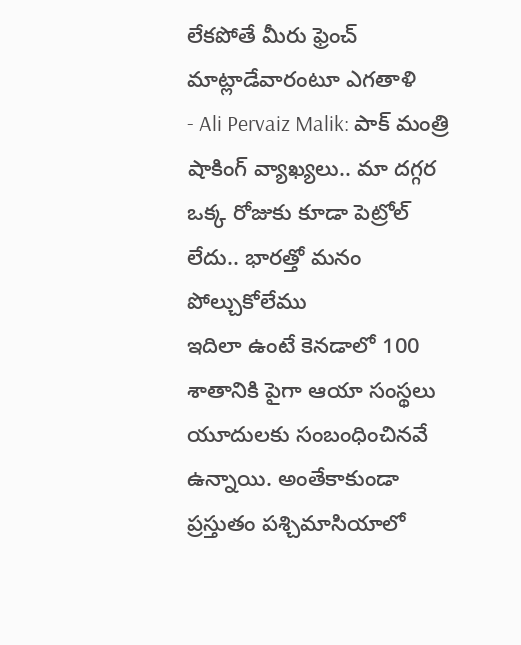లేకపోతే మీరు ఫ్రెంచ్ మాట్లాడేవారంటూ ఎగతాళి
- Ali Pervaiz Malik: పాక్ మంత్రి షాకింగ్ వ్యాఖ్యలు.. మా దగ్గర ఒక్క రోజుకు కూడా పెట్రోల్ లేదు.. భారత్తో మనం పోల్చుకోలేము
ఇదిలా ఉంటే కెనడాలో 100 శాతానికి పైగా ఆయా సంస్థలు యూదులకు సంబంధించినవే ఉన్నాయి. అంతేకాకుండా ప్రస్తుతం పశ్చిమాసియాలో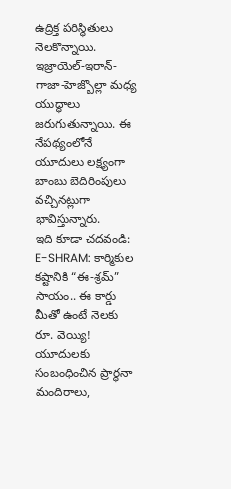ఉద్రిక్త పరిస్థితులు నెలకొన్నాయి. ఇజ్రాయెల్-ఇరాన్-గాజా-హెజ్బొల్లా మధ్య యుద్ధాలు జరుగుతున్నాయి. ఈ నేపథ్యంలోనే యూదులు లక్ష్యంగా బాంబు బెదిరింపులు వచ్చినట్లుగా భావిస్తున్నారు.
ఇది కూడా చదవండి: E-SHRAM: కార్మికుల కష్టానికి “ఈ-శ్రమ్” సాయం.. ఈ కార్డు మీతో ఉంటే నెలకు రూ. వెయ్యి!
యూదులకు సంబంధించిన ప్రార్థనా మందిరాలు,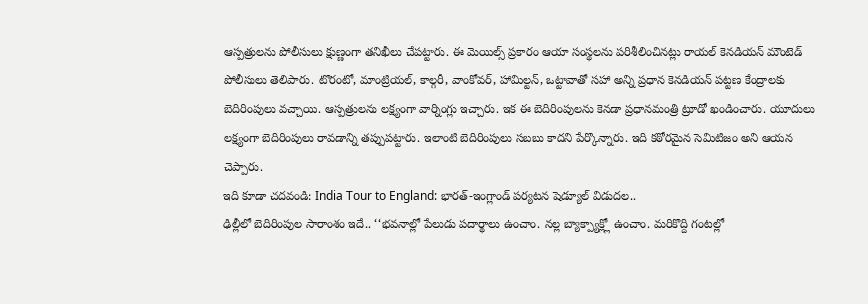ఆస్పత్రులను పోలీసులు క్షుణ్ణంగా తనిఖీలు చేపట్టారు. ఈ మెయిల్స్ ప్రకారం ఆయా సంస్థలను పరిశీలించినట్లు రాయల్ కెనడియన్ మౌంటెడ్ పోలీసులు తెలిపారు. టొరంటో, మాంట్రియల్, కాల్గరీ, వాంకోవర్, హామిల్టన్, ఒట్టావాతో సహా అన్ని ప్రధాన కెనడియన్ పట్టణ కేంద్రాలకు బెదిరింపులు వచ్చాయి. ఆస్పత్రులను లక్ష్యంగా వార్నింగ్లు ఇచ్చారు. ఇక ఈ బెదిరింపులను కెనడా ప్రధానమంత్రి ట్రూడో ఖండించారు. యూదులు లక్ష్యంగా బెదిరింపులు రావడాన్ని తప్పుపట్టారు. ఇలాంటి బెదిరింపులు సబబు కాదని పేర్కొన్నారు. ఇది కఠోరమైన సెమిటిజం అని ఆయన చెప్పారు.
ఇది కూడా చదవండి: India Tour to England: భారత్-ఇంగ్లాండ్ పర్యటన షెడ్యూల్ విడుదల..
ఢిల్లీలో బెదిరింపుల సారాంశం ఇదే.. ‘‘భవనాల్లో పేలుడు పదార్థాలు ఉంచాం. నల్ల బ్యాక్ప్యాక్ల్లో ఉంచాం. మరికొద్ది గంటల్లో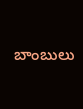బాంబులు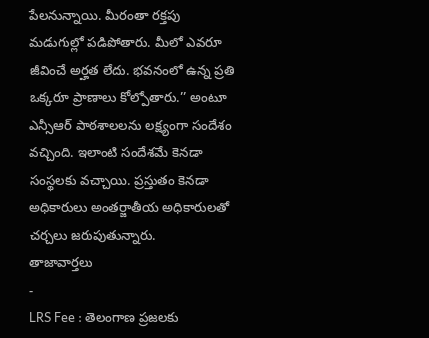పేలనున్నాయి. మీరంతా రక్తపు మడుగుల్లో పడిపోతారు. మీలో ఎవరూ జీవించే అర్హత లేదు. భవనంలో ఉన్న ప్రతి ఒక్కరూ ప్రాణాలు కోల్పోతారు.’’ అంటూ ఎన్సీఆర్ పాఠశాలలను లక్ష్యంగా సందేశం వచ్చింది. ఇలాంటి సందేశమే కెనడా సంస్థలకు వచ్చాయి. ప్రస్తుతం కెనడా అధికారులు అంతర్జాతీయ అధికారులతో చర్చలు జరుపుతున్నారు.
తాజావార్తలు
-
LRS Fee : తెలంగాణ ప్రజలకు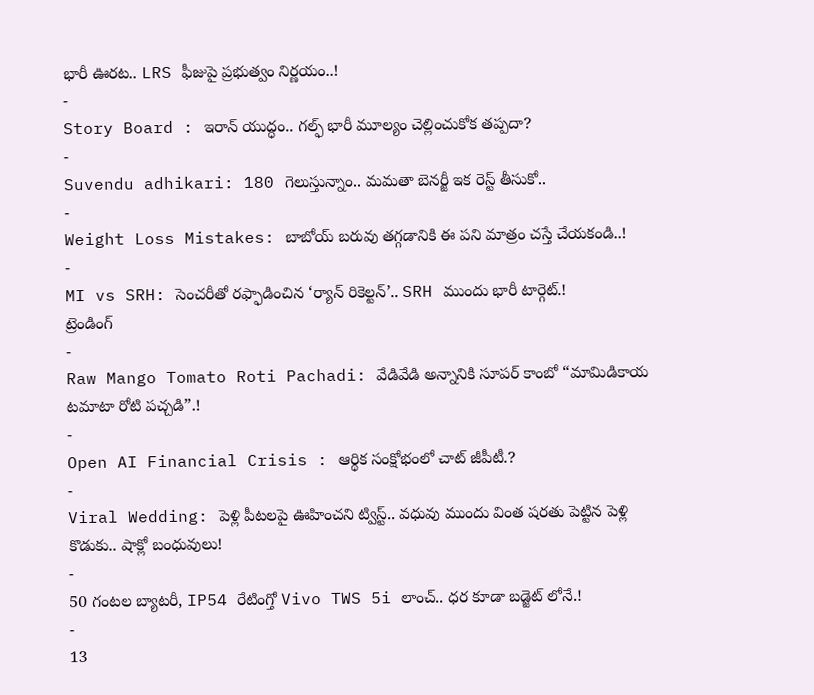భారీ ఊరట.. LRS ఫీజుపై ప్రభుత్వం నిర్ణయం..!
-
Story Board : ఇరాన్ యుద్ధం.. గల్ఫ్ భారీ మూల్యం చెల్లించుకోక తప్పదా?
-
Suvendu adhikari: 180 గెలుస్తున్నాం.. మమతా బెనర్జీ ఇక రెస్ట్ తీసుకో..
-
Weight Loss Mistakes: బాబోయ్ బరువు తగ్గడానికి ఈ పని మాత్రం చస్తే చేయకండి..!
-
MI vs SRH: సెంచరీతో రఫ్ఫాడించిన ‘ర్యాన్ రికెల్టన్’.. SRH ముందు భారీ టార్గెట్.!
ట్రెండింగ్
-
Raw Mango Tomato Roti Pachadi: వేడివేడి అన్నానికి సూపర్ కాంబో “మామిడికాయ టమాటా రోటి పచ్చడి”.!
-
Open AI Financial Crisis : ఆర్థిక సంక్షోభంలో చాట్ జీపీటీ.?
-
Viral Wedding: పెళ్లి పీటలపై ఊహించని ట్విస్ట్.. వధువు ముందు వింత షరతు పెట్టిన పెళ్లి కొడుకు.. షాక్లో బంధువులు!
-
50 గంటల బ్యాటరీ, IP54 రేటింగ్తో Vivo TWS 5i లాంచ్.. ధర కూడా బడ్జెట్ లోనే.!
-
13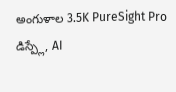అంగుళాల 3.5K PureSight Pro డిస్ప్లే, AI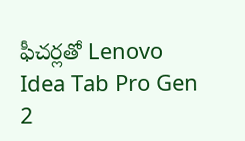ఫీచర్లతో Lenovo Idea Tab Pro Gen 2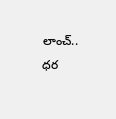లాంచ్.. ధర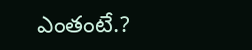ఎంతంటే.?